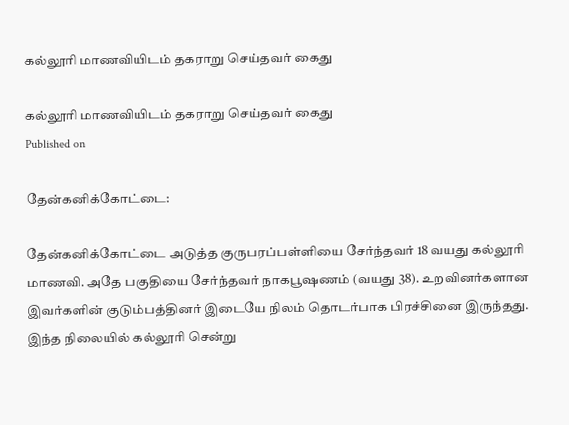கல்லூரி மாணவியிடம் தகராறு செய்தவர் கைது

கல்லூரி மாணவியிடம் தகராறு செய்தவர் கைது
Published on

தேன்கனிக்கோட்டை:

தேன்கனிக்கோட்டை அடுத்த குருபரப்பள்ளியை சேர்ந்தவர் 18 வயது கல்லூரி மாணவி. அதே பகுதியை சேர்ந்தவர் நாகபூஷணம் (வயது 38). உறவினர்களான இவர்களின் குடும்பத்தினர் இடையே நிலம் தொடர்பாக பிரச்சினை இருந்தது. இந்த நிலையில் கல்லூரி சென்று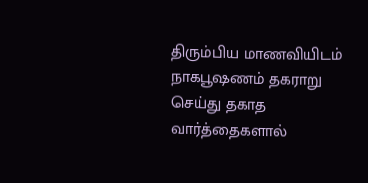திரும்பிய மாணவியிடம் நாகபூஷணம் தகராறு செய்து தகாத வார்த்தைகளால்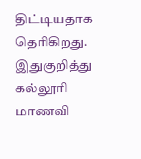திட்டியதாக தெரிகிறது. இதுகுறித்து கல்லூரி மாணவி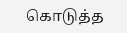கொடுத்த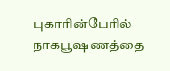புகாரின்பேரில் நாகபூஷணத்தை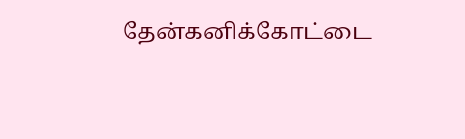தேன்கனிக்கோட்டை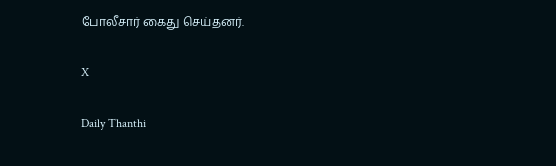போலீசார் கைது செய்தனர்.

X

Daily Thanthi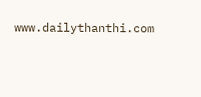www.dailythanthi.com